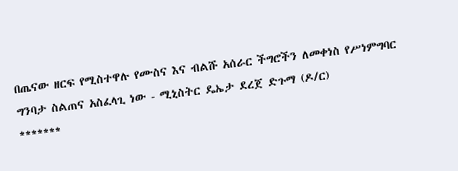በጤናው ዘርፍ የሚስተዋሉ የሙስና እና ብልሹ አሰራር ችግሮችን ለመቀነስ የሥነምግባር ግንባታ ስልጠና አስፈላጊ ነው - ሚኒስትር ዴኤታ ደረጀ ድጉማ (ዶ/ር)
*******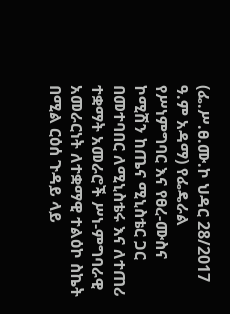(ፌ.ሥ.ፀ.ሙ.ኮ ህዳር 28/2017 ዓ.ም አዳማ) የፌዴራል የሥነምግባር እና የፀረ-ሙስና ኮሚሽን ከጤና ሚኒስቴር ጋር በመተባበር ለሚኒስቴሩ እና ለተጠሪ ተቋማት አመራሮች ሥነ-ምግባራዊ አመራርነት ለተቋማዊ ተልዕኮ ስኬት በሚል ርዕሰ ጉዳይ ላይ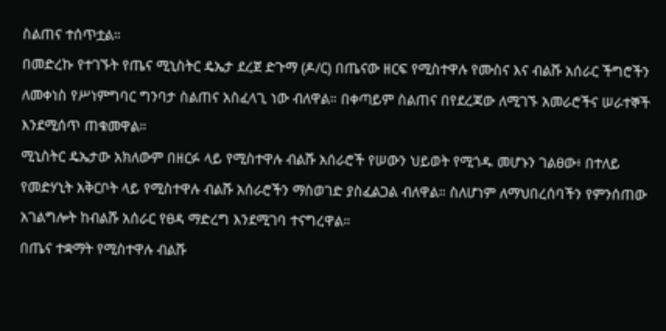ስልጠና ተሰጥቷል።
በመድረኩ የተገኙት የጤና ሚኒስትር ዴኤታ ደረጀ ድጉማ (ዶ/ር) በጤናው ዘርፍ የሚስተዋሉ የሙስና እና ብልሹ አሰራር ችግሮችን ለመቀነስ የሥነምግባር ግንባታ ስልጠና አስፈላጊ ነው ብለዋል። በቀጣይም ስልጠና በየደረጃው ለሚገኙ አመራሮችና ሠራተኞች እንደሚሰጥ ጠቁመዋል።
ሚኒስትር ዴኤታው አክለውም በዘርፉ ላይ የሚስተዋሉ ብልሹ አሰራሮች የሠውን ህይወት የሚጎዱ መሆኑን ገልፀው፥ በተለይ የመድሃኒት አቅርቦት ላይ የሚስተዋሉ ብልሹ አሰራሮችን ማስወገድ ያስፈልጋል ብለዋል። ስለሆነም ለማህበረሰባችን የምንሰጠው አገልግሎት ከብልሹ አሰራር የፀዳ ማድረግ እንደሚገባ ተናግረዋል።
በጤና ተቋማት የሚስተዋሉ ብልሹ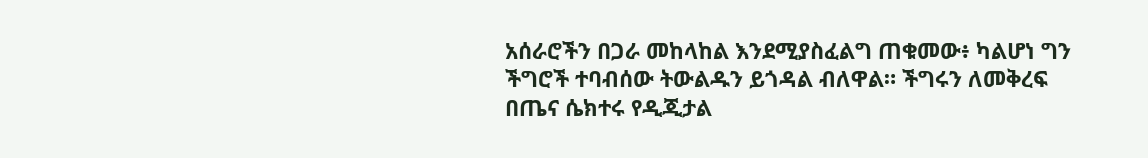አሰራሮችን በጋራ መከላከል እንደሚያስፈልግ ጠቁመው፥ ካልሆነ ግን ችግሮች ተባብሰው ትውልዱን ይጎዳል ብለዋል። ችግሩን ለመቅረፍ በጤና ሴክተሩ የዲጂታል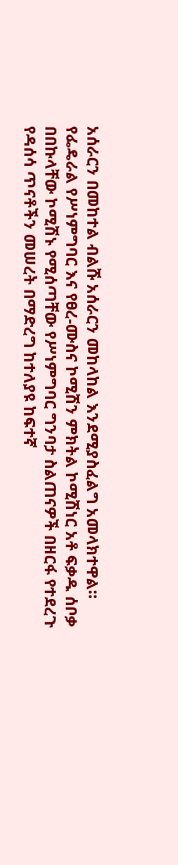አሰራርን በመከተል ብልሹ አሰራርን መከላከል እንደሚያስፈልግ አመላክተዋል።
የፌዴራል የሥነምግባር እና የፀረ-ሙስና ኮሚሽን ምክትል ኮሚሽነር አቶ ፍቃዱ ሰቦቃ በበኩላቸው ኮሚሽኑ የሚሰጣቸው የሥነምግባር ግንባታ ስልጠናዎች በዘርፋ የተደረጉ የዳሰሳ ጥናቶችን መሠረት በማድረግ ከተለያዩ ከፍተኛ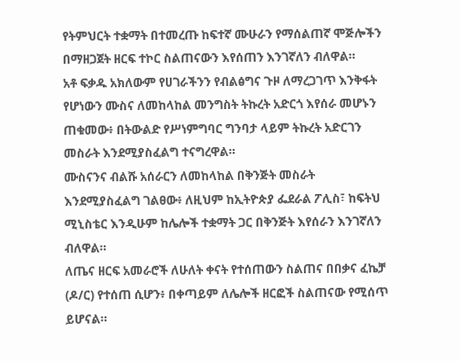የትምህርት ተቋማት በተመረጡ ከፍተኛ ሙሁራን የማሰልጠኛ ሞጅሎችን በማዘጋጀት ዘርፍ ተኮር ስልጠናውን እየሰጠን እንገኛለን ብለዋል።
አቶ ፍቃዱ አክለውም የሀገራችንን የብልፅግና ጉዞ ለማረጋገጥ እንቅፋት የሆነውን ሙስና ለመከላከል መንግስት ትኩረት አድርጎ እየሰራ መሆኑን ጠቁመው፥ በትውልድ የሥነምግባር ግንባታ ላይም ትኩረት አድርገን መስራት እንደሚያስፈልግ ተናግረዋል።
ሙስናንና ብልሹ አሰራርን ለመከላከል በቅንጅት መስራት እንደሚያስፈልግ ገልፀው፥ ለዚህም ከኢትዮጵያ ፌደራል ፖሊስ፣ ከፍትህ ሚኒስቴር እንዲሁም ከሌሎች ተቋማት ጋር በቅንጅት እየሰራን እንገኛለን ብለዋል።
ለጤና ዘርፍ አመራሮች ለሁለት ቀናት የተሰጠውን ስልጠና በበቃና ፈኬቻ (ዶ/ር) የተሰጠ ሲሆን፥ በቀጣይም ለሌሎች ዘርፎች ስልጠናው የሚሰጥ ይሆናል።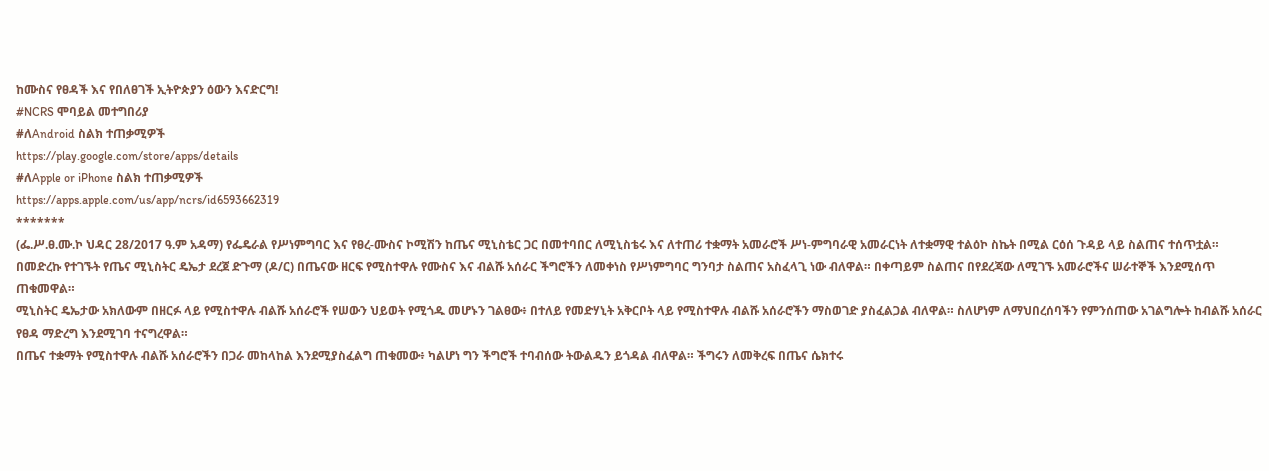ከሙስና የፀዳች እና የበለፀገች ኢትዮጵያን ዕውን እናድርግ!
#NCRS ሞባይል መተግበሪያ
#ለAndroid ስልክ ተጠቃሚዎች
https://play.google.com/store/apps/details
#ለApple or iPhone ስልክ ተጠቃሚዎች
https://apps.apple.com/us/app/ncrs/id6593662319
*******
(ፌ.ሥ.ፀ.ሙ.ኮ ህዳር 28/2017 ዓ.ም አዳማ) የፌዴራል የሥነምግባር እና የፀረ-ሙስና ኮሚሽን ከጤና ሚኒስቴር ጋር በመተባበር ለሚኒስቴሩ እና ለተጠሪ ተቋማት አመራሮች ሥነ-ምግባራዊ አመራርነት ለተቋማዊ ተልዕኮ ስኬት በሚል ርዕሰ ጉዳይ ላይ ስልጠና ተሰጥቷል።
በመድረኩ የተገኙት የጤና ሚኒስትር ዴኤታ ደረጀ ድጉማ (ዶ/ር) በጤናው ዘርፍ የሚስተዋሉ የሙስና እና ብልሹ አሰራር ችግሮችን ለመቀነስ የሥነምግባር ግንባታ ስልጠና አስፈላጊ ነው ብለዋል። በቀጣይም ስልጠና በየደረጃው ለሚገኙ አመራሮችና ሠራተኞች እንደሚሰጥ ጠቁመዋል።
ሚኒስትር ዴኤታው አክለውም በዘርፉ ላይ የሚስተዋሉ ብልሹ አሰራሮች የሠውን ህይወት የሚጎዱ መሆኑን ገልፀው፥ በተለይ የመድሃኒት አቅርቦት ላይ የሚስተዋሉ ብልሹ አሰራሮችን ማስወገድ ያስፈልጋል ብለዋል። ስለሆነም ለማህበረሰባችን የምንሰጠው አገልግሎት ከብልሹ አሰራር የፀዳ ማድረግ እንደሚገባ ተናግረዋል።
በጤና ተቋማት የሚስተዋሉ ብልሹ አሰራሮችን በጋራ መከላከል እንደሚያስፈልግ ጠቁመው፥ ካልሆነ ግን ችግሮች ተባብሰው ትውልዱን ይጎዳል ብለዋል። ችግሩን ለመቅረፍ በጤና ሴክተሩ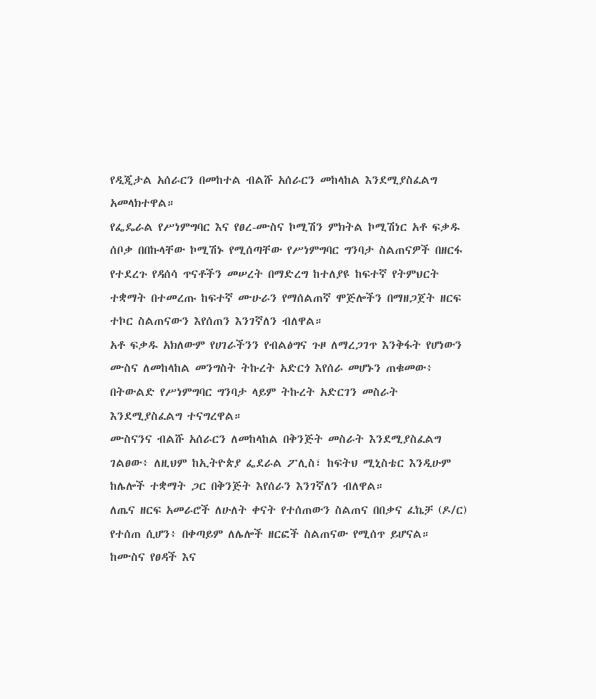የዲጂታል አሰራርን በመከተል ብልሹ አሰራርን መከላከል እንደሚያስፈልግ አመላክተዋል።
የፌዴራል የሥነምግባር እና የፀረ-ሙስና ኮሚሽን ምክትል ኮሚሽነር አቶ ፍቃዱ ሰቦቃ በበኩላቸው ኮሚሽኑ የሚሰጣቸው የሥነምግባር ግንባታ ስልጠናዎች በዘርፋ የተደረጉ የዳሰሳ ጥናቶችን መሠረት በማድረግ ከተለያዩ ከፍተኛ የትምህርት ተቋማት በተመረጡ ከፍተኛ ሙሁራን የማሰልጠኛ ሞጅሎችን በማዘጋጀት ዘርፍ ተኮር ስልጠናውን እየሰጠን እንገኛለን ብለዋል።
አቶ ፍቃዱ አክለውም የሀገራችንን የብልፅግና ጉዞ ለማረጋገጥ እንቅፋት የሆነውን ሙስና ለመከላከል መንግስት ትኩረት አድርጎ እየሰራ መሆኑን ጠቁመው፥ በትውልድ የሥነምግባር ግንባታ ላይም ትኩረት አድርገን መስራት እንደሚያስፈልግ ተናግረዋል።
ሙስናንና ብልሹ አሰራርን ለመከላከል በቅንጅት መስራት እንደሚያስፈልግ ገልፀው፥ ለዚህም ከኢትዮጵያ ፌደራል ፖሊስ፣ ከፍትህ ሚኒስቴር እንዲሁም ከሌሎች ተቋማት ጋር በቅንጅት እየሰራን እንገኛለን ብለዋል።
ለጤና ዘርፍ አመራሮች ለሁለት ቀናት የተሰጠውን ስልጠና በበቃና ፈኬቻ (ዶ/ር) የተሰጠ ሲሆን፥ በቀጣይም ለሌሎች ዘርፎች ስልጠናው የሚሰጥ ይሆናል።
ከሙስና የፀዳች እና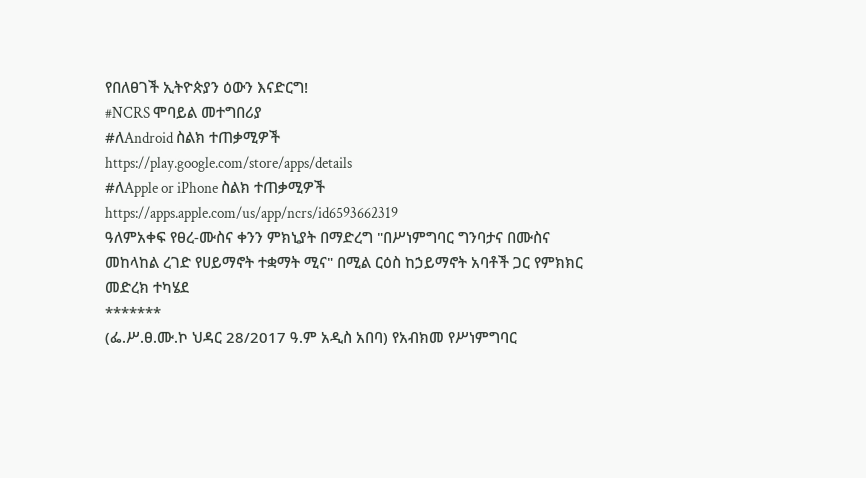የበለፀገች ኢትዮጵያን ዕውን እናድርግ!
#NCRS ሞባይል መተግበሪያ
#ለAndroid ስልክ ተጠቃሚዎች
https://play.google.com/store/apps/details
#ለApple or iPhone ስልክ ተጠቃሚዎች
https://apps.apple.com/us/app/ncrs/id6593662319
ዓለምአቀፍ የፀረ-ሙስና ቀንን ምክኒያት በማድረግ "በሥነምግባር ግንባታና በሙስና መከላከል ረገድ የሀይማኖት ተቋማት ሚና" በሚል ርዕስ ከኃይማኖት አባቶች ጋር የምክክር መድረክ ተካሄደ
*******
(ፌ.ሥ.ፀ.ሙ.ኮ ህዳር 28/2017 ዓ.ም አዲስ አበባ) የአብክመ የሥነምግባር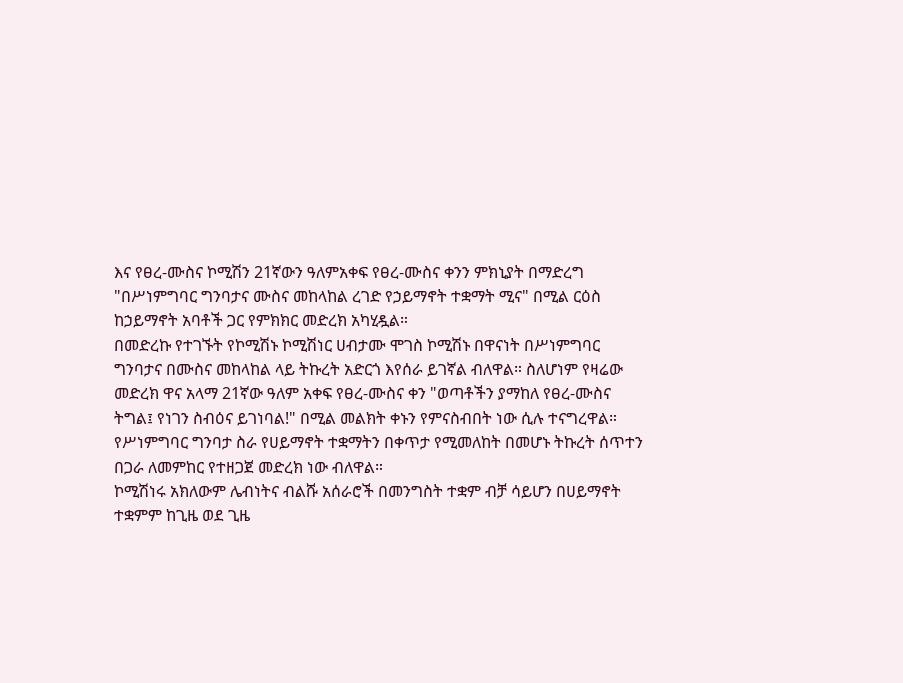እና የፀረ-ሙስና ኮሚሽን 21ኛውን ዓለምአቀፍ የፀረ-ሙስና ቀንን ምክኒያት በማድረግ "በሥነምግባር ግንባታና ሙስና መከላከል ረገድ የኃይማኖት ተቋማት ሚና" በሚል ርዕስ ከኃይማኖት አባቶች ጋር የምክክር መድረክ አካሂዷል።
በመድረኩ የተገኙት የኮሚሽኑ ኮሚሽነር ሀብታሙ ሞገስ ኮሚሽኑ በዋናነት በሥነምግባር ግንባታና በሙስና መከላከል ላይ ትኩረት አድርጎ እየሰራ ይገኛል ብለዋል። ስለሆነም የዛሬው መድረክ ዋና አላማ 21ኛው ዓለም አቀፍ የፀረ-ሙስና ቀን "ወጣቶችን ያማከለ የፀረ-ሙስና ትግል፤ የነገን ስብዕና ይገነባል!" በሚል መልክት ቀኑን የምናስብበት ነው ሲሉ ተናግረዋል።
የሥነምግባር ግንባታ ስራ የሀይማኖት ተቋማትን በቀጥታ የሚመለከት በመሆኑ ትኩረት ሰጥተን በጋራ ለመምከር የተዘጋጀ መድረክ ነው ብለዋል።
ኮሚሽነሩ አክለውም ሌብነትና ብልሹ አሰራሮች በመንግስት ተቋም ብቻ ሳይሆን በሀይማኖት ተቋምም ከጊዜ ወደ ጊዜ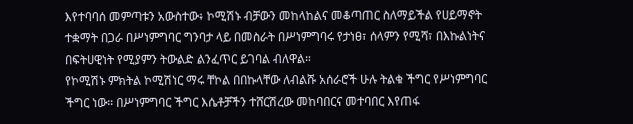እየተባባሰ መምጣቱን አውስተው፥ ኮሚሽኑ ብቻውን መከላከልና መቆጣጠር ስለማይችል የሀይማኖት ተቋማት በጋራ በሥነምግባር ግንባታ ላይ በመስራት በሥነምግባሩ የታነፀ፣ ሰላምን የሚሻ፣ በእኩልነትና በፍትሀዊነት የሚያምን ትውልድ ልንፈጥር ይገባል ብለዋል።
የኮሚሽኑ ምክትል ኮሚሽነር ማሩ ቸኮል በበኩላቸው ለብልሹ አሰራሮች ሁሉ ትልቁ ችግር የሥነምግባር ችግር ነው። በሥነምግባር ችግር እሴቶቻችን ተሸርሽረው መከባበርና መተባበር እየጠፋ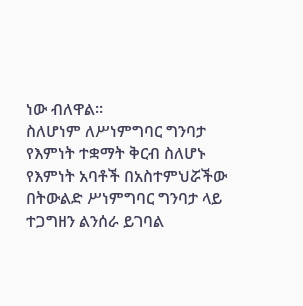ነው ብለዋል።
ስለሆነም ለሥነምግባር ግንባታ የእምነት ተቋማት ቅርብ ስለሆኑ የእምነት አባቶች በአስተምህሯችው በትውልድ ሥነምግባር ግንባታ ላይ ተጋግዘን ልንሰራ ይገባል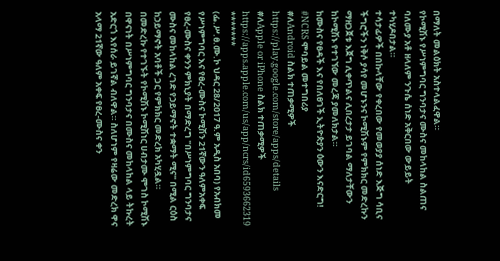በማለት መልዕክት አስተላልፈዋል።
የኮሚሽኑ የሥነምግባር ግንባታና ሙስና መከላከል ስልጠና ባለሙያ አቶ ዘላለም ንጉሴ ሰነድ አቅርበው ውይይት ተካሂዶበታል።
ተሳታፊዎች በበኩላቸው የቀረበው የመወያያ ሰነድ እጅግ ሳቢና ችግሮችን ነቅሶ ያሳየ መሆኑንና ኮሚሽኑም የምክክር መድረኩን ማዘጋጀቱ እጀግ ሊቀጥልና ሊበረታታ ይገባል ማለታቸውን ከኮሚሽኑ የተገኘው መረጃ ያመለክታል።
ከሙስና የፀዳች እና የበለፀገች ኢትዮጵያን ዕውን እናድርግ!
#NCRS ሞባይል መተግበሪያ
#ለAndroid ስልክ ተጠቃሚዎች
https://play.google.com/store/apps/details
#ለApple or iPhone ስልክ ተጠቃሚዎች
https://apps.apple.com/us/app/ncrs/id6593662319
*******
(ፌ.ሥ.ፀ.ሙ.ኮ ህዳር 28/2017 ዓ.ም አዲስ አበባ) የአብክመ የሥነምግባር እና የፀረ-ሙስና ኮሚሽን 21ኛውን ዓለምአቀፍ የፀረ-ሙስና ቀንን ምክኒያት በማድረግ "በሥነምግባር ግንባታና ሙስና መከላከል ረገድ የኃይማኖት ተቋማት ሚና" በሚል ርዕስ ከኃይማኖት አባቶች ጋር የምክክር መድረክ አካሂዷል።
በመድረኩ የተገኙት የኮሚሽኑ ኮሚሽነር ሀብታሙ ሞገስ ኮሚሽኑ በዋናነት በሥነምግባር ግንባታና በሙስና መከላከል ላይ ትኩረት አድርጎ እየሰራ ይገኛል ብለዋል። ስለሆነም የዛሬው መድረክ ዋና አላማ 21ኛው ዓለም አቀፍ የፀረ-ሙስና ቀን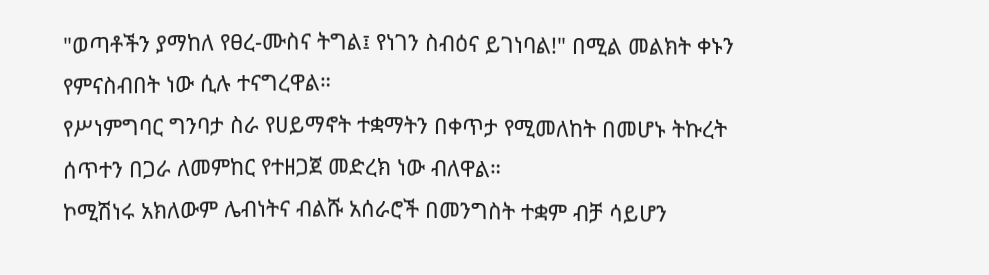"ወጣቶችን ያማከለ የፀረ-ሙስና ትግል፤ የነገን ስብዕና ይገነባል!" በሚል መልክት ቀኑን የምናስብበት ነው ሲሉ ተናግረዋል።
የሥነምግባር ግንባታ ስራ የሀይማኖት ተቋማትን በቀጥታ የሚመለከት በመሆኑ ትኩረት ሰጥተን በጋራ ለመምከር የተዘጋጀ መድረክ ነው ብለዋል።
ኮሚሽነሩ አክለውም ሌብነትና ብልሹ አሰራሮች በመንግስት ተቋም ብቻ ሳይሆን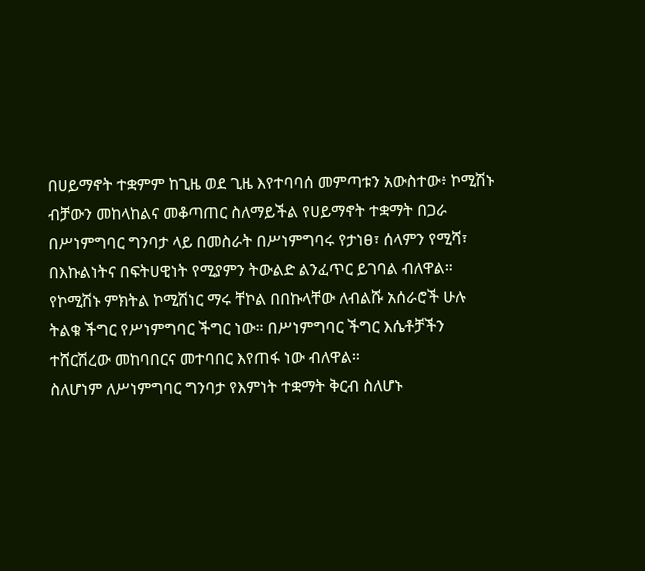በሀይማኖት ተቋምም ከጊዜ ወደ ጊዜ እየተባባሰ መምጣቱን አውስተው፥ ኮሚሽኑ ብቻውን መከላከልና መቆጣጠር ስለማይችል የሀይማኖት ተቋማት በጋራ በሥነምግባር ግንባታ ላይ በመስራት በሥነምግባሩ የታነፀ፣ ሰላምን የሚሻ፣ በእኩልነትና በፍትሀዊነት የሚያምን ትውልድ ልንፈጥር ይገባል ብለዋል።
የኮሚሽኑ ምክትል ኮሚሽነር ማሩ ቸኮል በበኩላቸው ለብልሹ አሰራሮች ሁሉ ትልቁ ችግር የሥነምግባር ችግር ነው። በሥነምግባር ችግር እሴቶቻችን ተሸርሽረው መከባበርና መተባበር እየጠፋ ነው ብለዋል።
ስለሆነም ለሥነምግባር ግንባታ የእምነት ተቋማት ቅርብ ስለሆኑ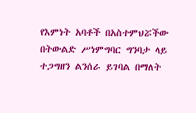የእምነት አባቶች በአስተምህሯችው በትውልድ ሥነምግባር ግንባታ ላይ ተጋግዘን ልንሰራ ይገባል በማለት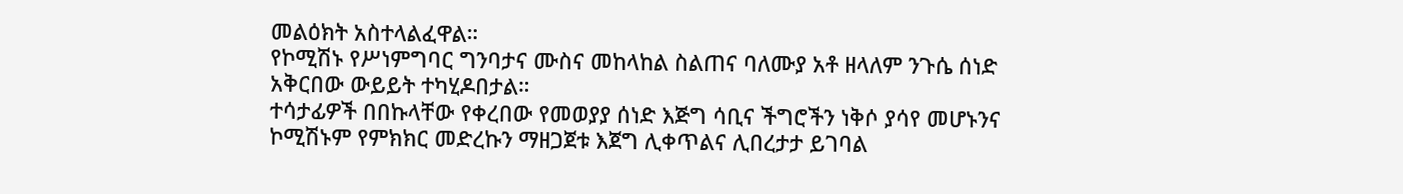መልዕክት አስተላልፈዋል።
የኮሚሽኑ የሥነምግባር ግንባታና ሙስና መከላከል ስልጠና ባለሙያ አቶ ዘላለም ንጉሴ ሰነድ አቅርበው ውይይት ተካሂዶበታል።
ተሳታፊዎች በበኩላቸው የቀረበው የመወያያ ሰነድ እጅግ ሳቢና ችግሮችን ነቅሶ ያሳየ መሆኑንና ኮሚሽኑም የምክክር መድረኩን ማዘጋጀቱ እጀግ ሊቀጥልና ሊበረታታ ይገባል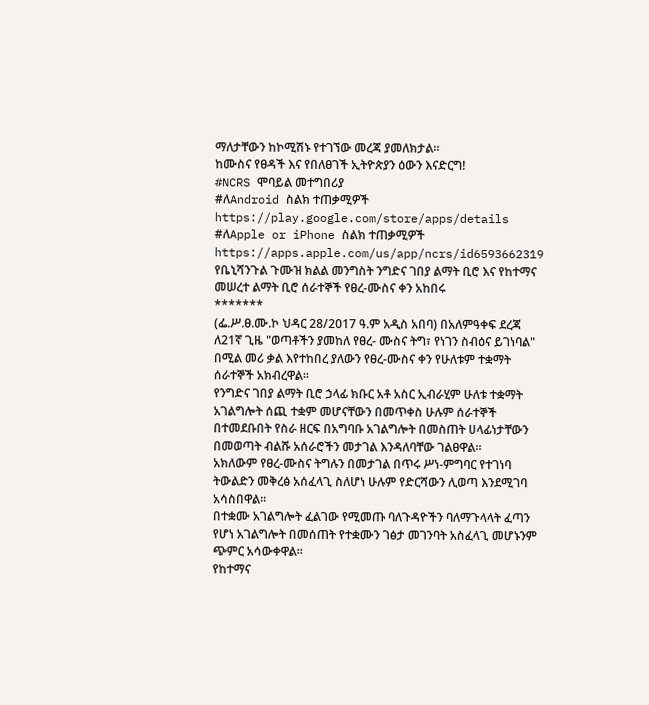ማለታቸውን ከኮሚሽኑ የተገኘው መረጃ ያመለክታል።
ከሙስና የፀዳች እና የበለፀገች ኢትዮጵያን ዕውን እናድርግ!
#NCRS ሞባይል መተግበሪያ
#ለAndroid ስልክ ተጠቃሚዎች
https://play.google.com/store/apps/details
#ለApple or iPhone ስልክ ተጠቃሚዎች
https://apps.apple.com/us/app/ncrs/id6593662319
የቤኒሻንጉል ጉሙዝ ክልል መንግስት ንግድና ገበያ ልማት ቢሮ እና የከተማና መሠረተ ልማት ቢሮ ሰራተኞች የፀረ-ሙስና ቀን አከበሩ
*******
(ፌ.ሥ.ፀ.ሙ.ኮ ህዳር 28/2017 ዓ.ም አዲስ አበባ) በአለምዓቀፍ ደረጃ ለ21ኛ ጊዜ "ወጣቶችን ያመከለ የፀረ- ሙስና ትግ፣ የነገን ስብዕና ይገነባል" በሚል መሪ ቃል እየተከበረ ያለውን የፀረ-ሙስና ቀን የሁለቱም ተቋማት ሰራተኞች አክብረዋል።
የንግድና ገበያ ልማት ቢሮ ኃላፊ ክቡር አቶ አስር ኢብራሂም ሁለቱ ተቋማት አገልግሎት ሰጪ ተቋም መሆናቸውን በመጥቀስ ሁሉም ሰራተኞች በተመደቡበት የስራ ዘርፍ በአግባቡ አገልግሎት በመስጠት ሀላፊነታቸውን በመወጣት ብልሹ አሰራሮችን መታገል እንዳለባቸው ገልፀዋል።
አክለውም የፀረ-ሙስና ትግሉን በመታገል በጥሩ ሥነ-ምግባር የተገነባ ትውልድን መቅረፅ አሰፈላጊ ስለሆነ ሁሉም የድርሻውን ሊወጣ እንደሚገባ አሳስበዋል።
በተቋሙ አገልግሎት ፈልገው የሚመጡ ባለጉዳዮችን ባለማጉላላት ፈጣን የሆነ አገልግሎት በመሰጠት የተቋሙን ገፅታ መገንባት አስፈላጊ መሆኑንም ጭምር አሳውቀዋል።
የከተማና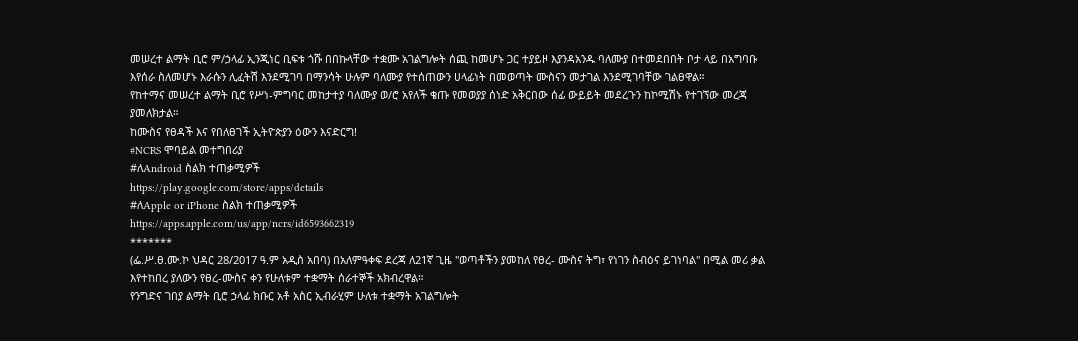መሠረተ ልማት ቢሮ ም/ኃላፊ ኢንጂነር ቢፍቱ ጎሹ በበኩላቸው ተቋሙ አገልግሎት ሰጪ ከመሆኑ ጋር ተያይዞ እያንዳአንዱ ባለሙያ በተመደበበት ቦታ ላይ በአግባቡ እየሰራ ስለመሆኑ እራሱን ሊፈትሽ እንደሚገባ በማንሳት ሁሉም ባለሙያ የተሰጠውን ሀላፊነት በመወጣት ሙስናን መታገል እንደሚገባቸው ገልፀዋል።
የከተማና መሠረተ ልማት ቢሮ የሥነ-ምግባር መከታተያ ባለሙያ ወ/ሮ አየለች ቄጡ የመወያያ ሰነድ አቅርበው ሰፊ ውይይት መደረጉን ከኮሚሽኑ የተገኘው መረጃ ያመለክታል።
ከሙስና የፀዳች እና የበለፀገች ኢትዮጵያን ዕውን እናድርግ!
#NCRS ሞባይል መተግበሪያ
#ለAndroid ስልክ ተጠቃሚዎች
https://play.google.com/store/apps/details
#ለApple or iPhone ስልክ ተጠቃሚዎች
https://apps.apple.com/us/app/ncrs/id6593662319
*******
(ፌ.ሥ.ፀ.ሙ.ኮ ህዳር 28/2017 ዓ.ም አዲስ አበባ) በአለምዓቀፍ ደረጃ ለ21ኛ ጊዜ "ወጣቶችን ያመከለ የፀረ- ሙስና ትግ፣ የነገን ስብዕና ይገነባል" በሚል መሪ ቃል እየተከበረ ያለውን የፀረ-ሙስና ቀን የሁለቱም ተቋማት ሰራተኞች አክብረዋል።
የንግድና ገበያ ልማት ቢሮ ኃላፊ ክቡር አቶ አስር ኢብራሂም ሁለቱ ተቋማት አገልግሎት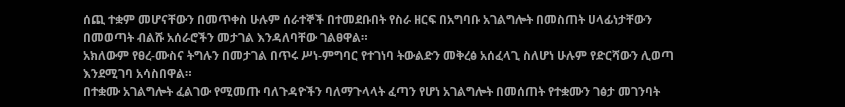ሰጪ ተቋም መሆናቸውን በመጥቀስ ሁሉም ሰራተኞች በተመደቡበት የስራ ዘርፍ በአግባቡ አገልግሎት በመስጠት ሀላፊነታቸውን በመወጣት ብልሹ አሰራሮችን መታገል እንዳለባቸው ገልፀዋል።
አክለውም የፀረ-ሙስና ትግሉን በመታገል በጥሩ ሥነ-ምግባር የተገነባ ትውልድን መቅረፅ አሰፈላጊ ስለሆነ ሁሉም የድርሻውን ሊወጣ እንደሚገባ አሳስበዋል።
በተቋሙ አገልግሎት ፈልገው የሚመጡ ባለጉዳዮችን ባለማጉላላት ፈጣን የሆነ አገልግሎት በመሰጠት የተቋሙን ገፅታ መገንባት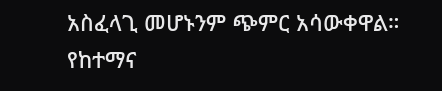አስፈላጊ መሆኑንም ጭምር አሳውቀዋል።
የከተማና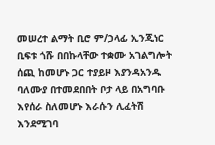መሠረተ ልማት ቢሮ ም/ኃላፊ ኢንጂነር ቢፍቱ ጎሹ በበኩላቸው ተቋሙ አገልግሎት ሰጪ ከመሆኑ ጋር ተያይዞ እያንዳአንዱ ባለሙያ በተመደበበት ቦታ ላይ በአግባቡ እየሰራ ስለመሆኑ እራሱን ሊፈትሽ እንደሚገባ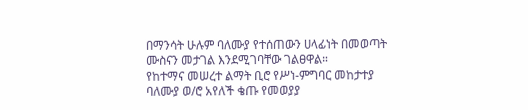በማንሳት ሁሉም ባለሙያ የተሰጠውን ሀላፊነት በመወጣት ሙስናን መታገል እንደሚገባቸው ገልፀዋል።
የከተማና መሠረተ ልማት ቢሮ የሥነ-ምግባር መከታተያ ባለሙያ ወ/ሮ አየለች ቄጡ የመወያያ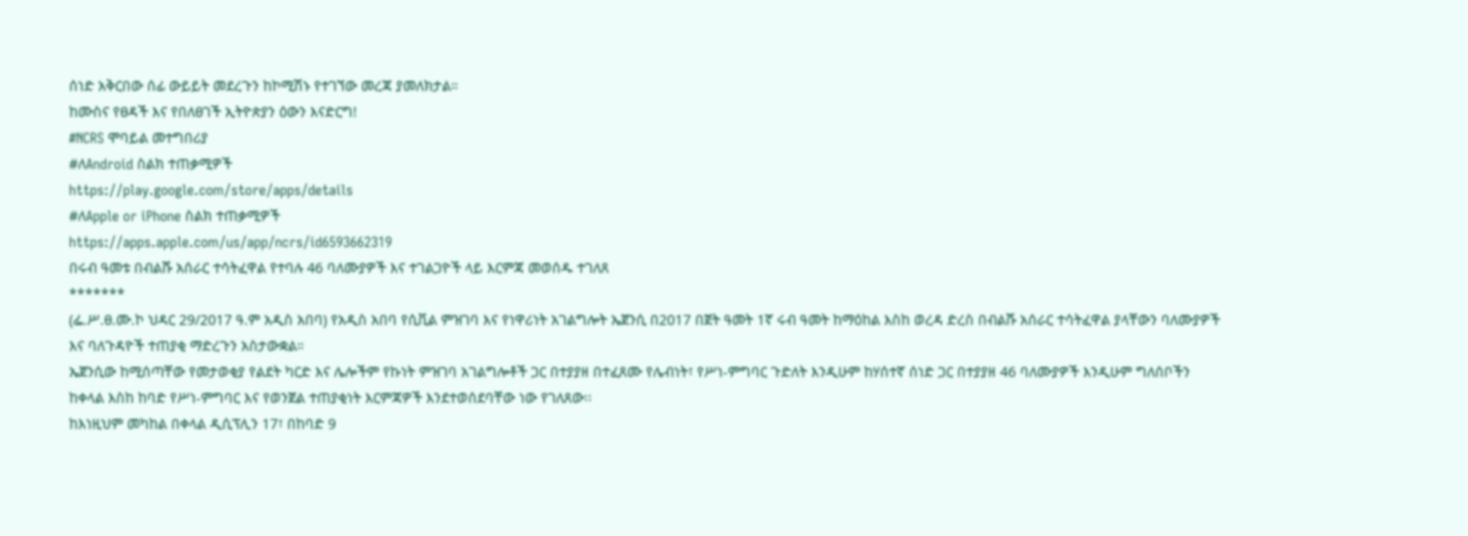ሰነድ አቅርበው ሰፊ ውይይት መደረጉን ከኮሚሽኑ የተገኘው መረጃ ያመለክታል።
ከሙስና የፀዳች እና የበለፀገች ኢትዮጵያን ዕውን እናድርግ!
#NCRS ሞባይል መተግበሪያ
#ለAndroid ስልክ ተጠቃሚዎች
https://play.google.com/store/apps/details
#ለApple or iPhone ስልክ ተጠቃሚዎች
https://apps.apple.com/us/app/ncrs/id6593662319
በሩብ ዓመቱ በብልሹ አሰራር ተሳትፈዋል የተባሉ 46 ባለሙያዎች እና ተገልጋዮች ላይ እርምጃ መወሰዱ ተገለጸ
*******
(ፌ.ሥ.ፀ.ሙ.ኮ ህዳር 29/2017 ዓ.ም አዲስ አበባ) የአዲስ አበባ የሲቪል ምዝገባ እና የነዋሪነት አገልግሎት ኤጀንሲ በ2017 በጀት ዓመት 1ኛ ሩብ ዓመት ከማዕከል እስከ ወረዳ ድረስ በብልሹ አሰራር ተሳትፈዋል ያላቸውን ባለሙያዎች እና ባለጉዳዮች ተጠያቂ ማድረጉን አስታውቋል።
ኤጀንሲው ከሚሰጣቸው የመታወቂያ የልደት ካርድ እና ሌሎችም የኩነት ምዝገባ አገልግሎቶች ጋር በተያያዘ በተፈጸሙ የሌብነት፣ የሥነ-ምግባር ጉድለት እንዲሁም ከሃሰተኛ ሰነድ ጋር በተያያዘ 46 ባለሙያዎች እንዲሁም ግለሰቦችን ከቀላል እስከ ከባድ የሥነ-ምግባር እና የወንጀል ተጠያቂነት እርምጃዎች እንደተወሰደባቸው ነው የገለጸው፡፡
ከእነዚህም መካከል በቀላል ዲሲፕሊን 17፣ በከባድ 9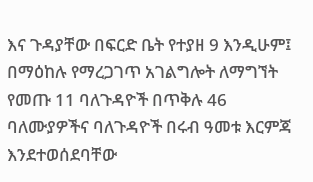እና ጉዳያቸው በፍርድ ቤት የተያዘ 9 እንዲሁም፤ በማዕከሉ የማረጋገጥ አገልግሎት ለማግኘት የመጡ 11 ባለጉዳዮች በጥቅሉ 46 ባለሙያዎችና ባለጉዳዮች በሩብ ዓመቱ እርምጃ እንደተወሰደባቸው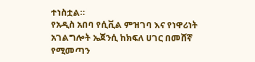ተነስቷል።
የአዲስ አበባ የሲቪል ምዝገባ እና የነዋሪነት አገልግሎት ኤጀንሲ ከክፍለ ሀገር በመሸኛ የሚመጣን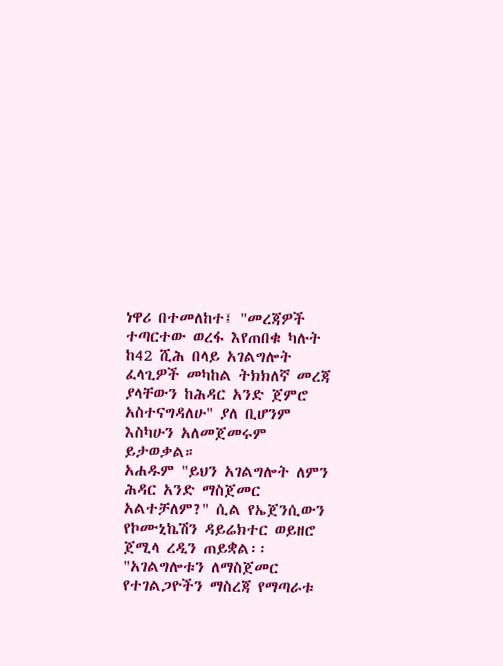ነዋሪ በተመለከተ፤ "መረጃዎች ተጣርተው ወረፋ እየጠበቁ ካሉት ከ42 ሺሕ በላይ አገልግሎት ፈላጊዎች መካከል ትክክለኛ መረጃ ያላቸውን ከሕዳር አንድ ጀምሮ አስተናግዳለሁ" ያለ ቢሆንም እስካሁን አለመጀመሩም ይታወቃል።
አሐዱም "ይህን አገልግሎት ለምን ሕዳር አንድ ማስጀመር አልተቻለም?" ሲል የኤጀንሲውን የኮሙኒኬሽን ዳይሬክተር ወይዘሮ ጀሚላ ረዲን ጠይቋል፡፡
"አገልግሎቱን ለማስጀመር የተገልጋዮችን ማስረጃ የማጣራቱ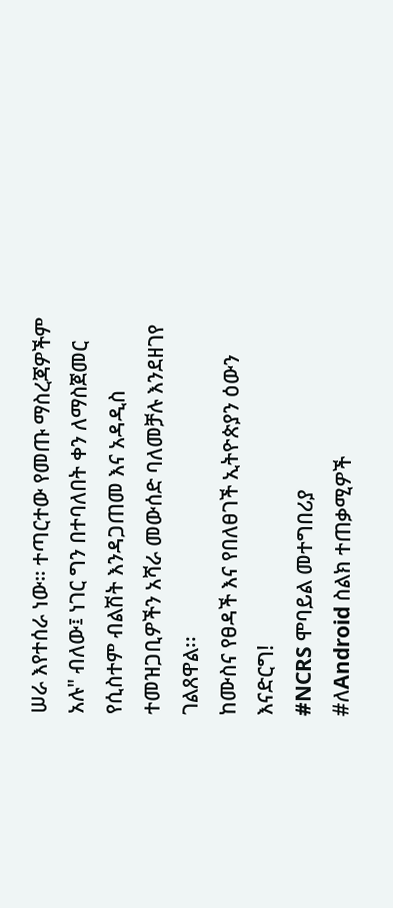ሠራ እየተሰራ ነው። ተጣርተው የመጡ ማስረጃዎችም አሉ" ብለው፤ ነገር ግን በተባለበት ቀን ለማስጀመር የሲስተም ብልሽት እንዳጋጠመ እና አዳዲስ ተመዝጋቢዎችን አሻራ መውሰድ ባለመቻሉ እንደዘገየ ገልጸዋል፡፡
ከሙስና የፀዳች እና የበለፀገች ኢትዮጵያን ዕውን እናድርግ!
#NCRS ሞባይል መተግበሪያ
#ለAndroid ስልክ ተጠቃሚዎች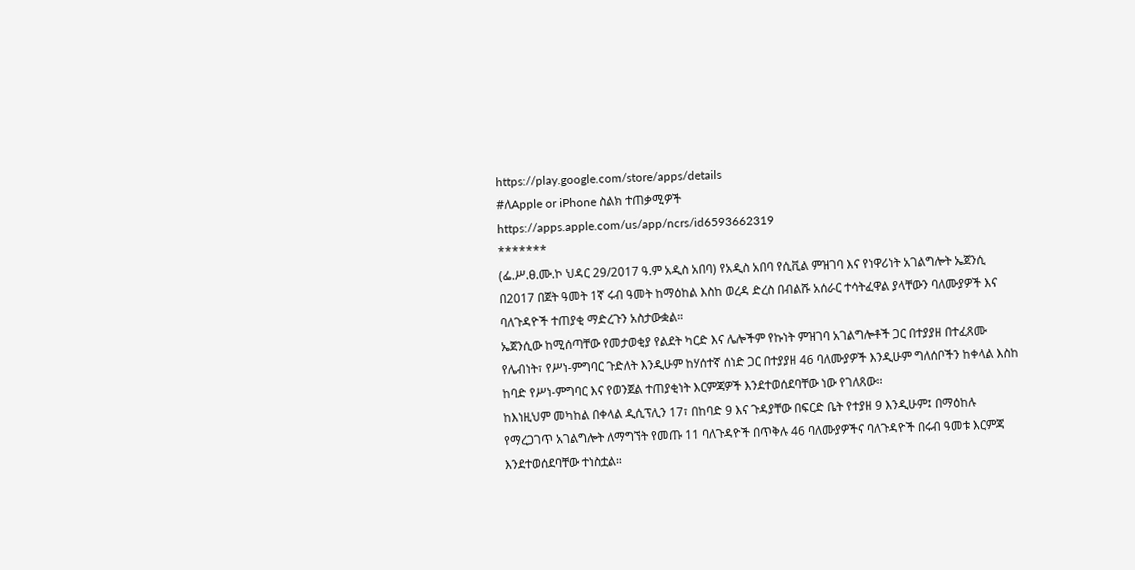https://play.google.com/store/apps/details
#ለApple or iPhone ስልክ ተጠቃሚዎች
https://apps.apple.com/us/app/ncrs/id6593662319
*******
(ፌ.ሥ.ፀ.ሙ.ኮ ህዳር 29/2017 ዓ.ም አዲስ አበባ) የአዲስ አበባ የሲቪል ምዝገባ እና የነዋሪነት አገልግሎት ኤጀንሲ በ2017 በጀት ዓመት 1ኛ ሩብ ዓመት ከማዕከል እስከ ወረዳ ድረስ በብልሹ አሰራር ተሳትፈዋል ያላቸውን ባለሙያዎች እና ባለጉዳዮች ተጠያቂ ማድረጉን አስታውቋል።
ኤጀንሲው ከሚሰጣቸው የመታወቂያ የልደት ካርድ እና ሌሎችም የኩነት ምዝገባ አገልግሎቶች ጋር በተያያዘ በተፈጸሙ የሌብነት፣ የሥነ-ምግባር ጉድለት እንዲሁም ከሃሰተኛ ሰነድ ጋር በተያያዘ 46 ባለሙያዎች እንዲሁም ግለሰቦችን ከቀላል እስከ ከባድ የሥነ-ምግባር እና የወንጀል ተጠያቂነት እርምጃዎች እንደተወሰደባቸው ነው የገለጸው፡፡
ከእነዚህም መካከል በቀላል ዲሲፕሊን 17፣ በከባድ 9 እና ጉዳያቸው በፍርድ ቤት የተያዘ 9 እንዲሁም፤ በማዕከሉ የማረጋገጥ አገልግሎት ለማግኘት የመጡ 11 ባለጉዳዮች በጥቅሉ 46 ባለሙያዎችና ባለጉዳዮች በሩብ ዓመቱ እርምጃ እንደተወሰደባቸው ተነስቷል።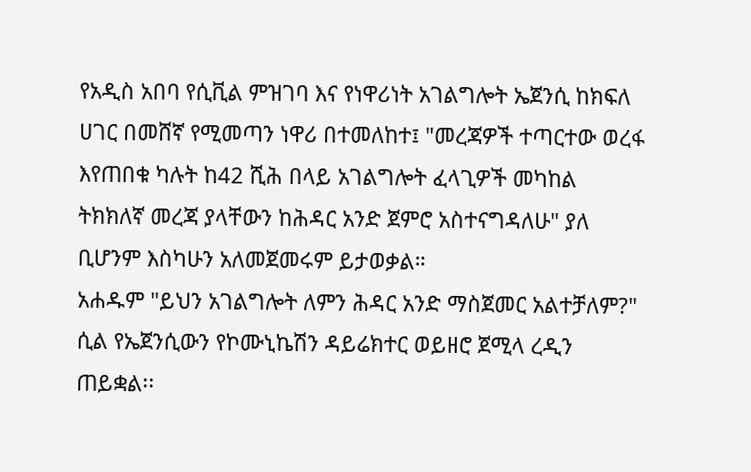የአዲስ አበባ የሲቪል ምዝገባ እና የነዋሪነት አገልግሎት ኤጀንሲ ከክፍለ ሀገር በመሸኛ የሚመጣን ነዋሪ በተመለከተ፤ "መረጃዎች ተጣርተው ወረፋ እየጠበቁ ካሉት ከ42 ሺሕ በላይ አገልግሎት ፈላጊዎች መካከል ትክክለኛ መረጃ ያላቸውን ከሕዳር አንድ ጀምሮ አስተናግዳለሁ" ያለ ቢሆንም እስካሁን አለመጀመሩም ይታወቃል።
አሐዱም "ይህን አገልግሎት ለምን ሕዳር አንድ ማስጀመር አልተቻለም?" ሲል የኤጀንሲውን የኮሙኒኬሽን ዳይሬክተር ወይዘሮ ጀሚላ ረዲን ጠይቋል፡፡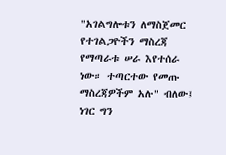"አገልግሎቱን ለማስጀመር የተገልጋዮችን ማስረጃ የማጣራቱ ሠራ እየተሰራ ነው። ተጣርተው የመጡ ማስረጃዎችም አሉ" ብለው፤ ነገር ግን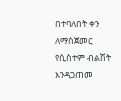በተባለበት ቀን ለማስጀመር የሲስተም ብልሽት እንዳጋጠመ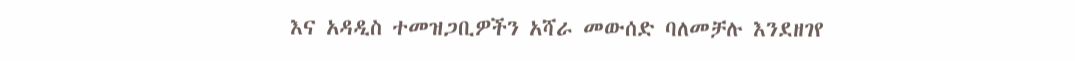እና አዳዲስ ተመዝጋቢዎችን አሻራ መውሰድ ባለመቻሉ እንደዘገየ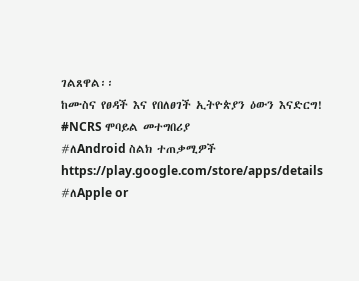ገልጸዋል፡፡
ከሙስና የፀዳች እና የበለፀገች ኢትዮጵያን ዕውን እናድርግ!
#NCRS ሞባይል መተግበሪያ
#ለAndroid ስልክ ተጠቃሚዎች
https://play.google.com/store/apps/details
#ለApple or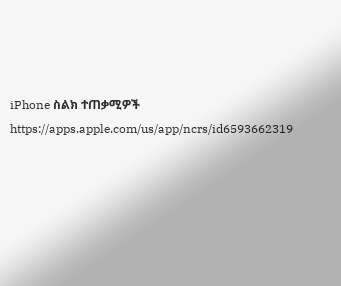iPhone ስልክ ተጠቃሚዎች
https://apps.apple.com/us/app/ncrs/id6593662319